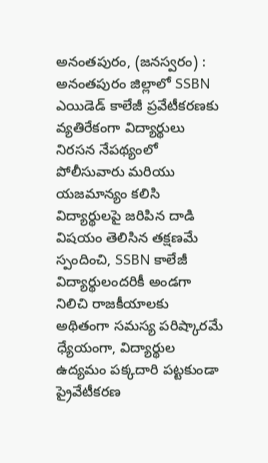అనంతపురం, (జనస్వరం) : అనంతపురం జిల్లాలో SSBN ఎయిడెడ్ కాలేజీ ప్రవేటీకరణకు వ్యతిరేకంగా విద్యార్థులు నిరసన నేపథ్యంలో పోలీసువారు మరియు యజమాన్యం కలిసి విద్యార్థులపై జరిపిన దాడి విషయం తెలిసిన తక్షణమే స్పందించి, SSBN కాలేజీ విద్యార్థులందరికీ అండగా నిలిచి రాజకీయాలకు అథితంగా సమస్య పరిష్కారమే ధ్యేయంగా, విద్యార్థుల ఉద్యమం పక్కదారి పట్టకుండా ప్రైవేటీకరణ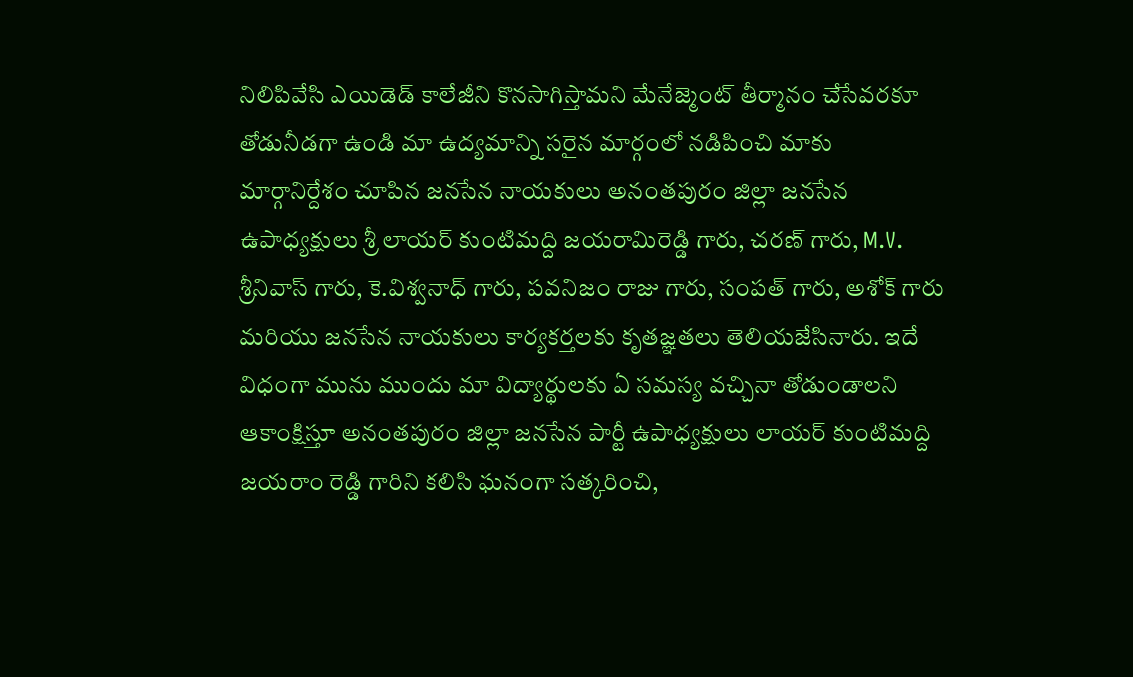నిలిపివేసి ఎయిడెడ్ కాలేజీని కొనసాగిస్తామని మేనేజ్మెంట్ తీర్మానం చేసేవరకూ తోడునీడగా ఉండి మా ఉద్యమాన్ని సరైన మార్గంలో నడిపించి మాకు మార్గానిర్దేశం చూపిన జనసేన నాయకులు అనంతపురం జిల్లా జనసేన ఉపాధ్యక్షులు శ్రీ లాయర్ కుంటిమద్ది జయరామిరెడ్డి గారు, చరణ్ గారు, M.V. శ్రీనివాస్ గారు, కె.విశ్వనాధ్ గారు, పవనిజం రాజు గారు, సంపత్ గారు, అశోక్ గారు మరియు జనసేన నాయకులు కార్యకర్తలకు కృతజ్ఞతలు తెలియజేసినారు. ఇదే విధంగా మును ముందు మా విద్యార్థులకు ఏ సమస్య వచ్చినా తోడుండాలని ఆకాంక్షిస్తూ అనంతపురం జిల్లా జనసేన పార్టీ ఉపాధ్యక్షులు లాయర్ కుంటిమద్ది జయరాం రెడ్డి గారిని కలిసి ఘనంగా సత్కరించి,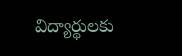విద్యార్థులకు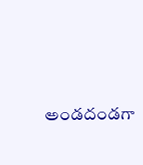అండదండగా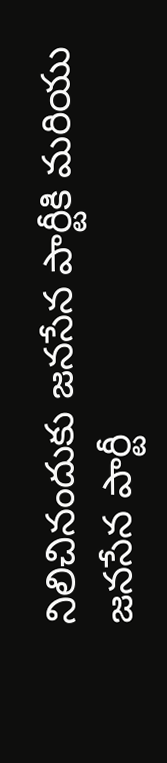నిలిచినందుకు జనసేన పార్టీకి మరియు జనసేన పార్టీ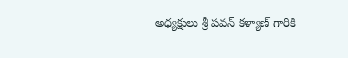అధ్యక్షులు శ్రీ పవన్ కళ్యాణ్ గారికి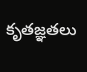కృతజ్ఞతలు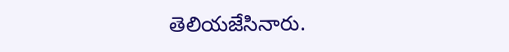తెలియజేసినారు.